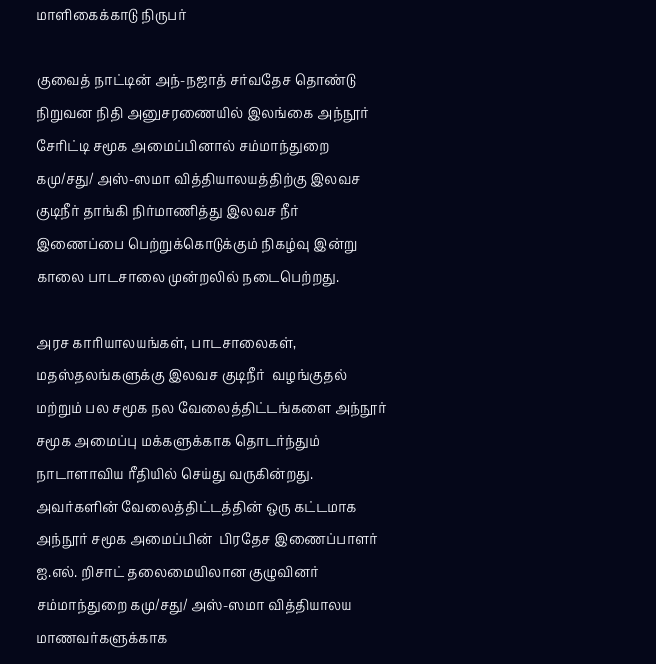மாளிகைக்காடு நிருபர்

குவைத் நாட்டின் அந்-நஜாத் சர்வதேச தொண்டு நிறுவன நிதி அனுசரணையில் இலங்கை அந்நூர் சேரிட்டி சமூக அமைப்பினால் சம்மாந்துறை கமு/சது/ அஸ்-ஸமா வித்தியாலயத்திற்கு இலவச குடிநீர் தாங்கி நிர்மாணித்து இலவச நீர் இணைப்பை பெற்றுக்கொடுக்கும் நிகழ்வு இன்று காலை பாடசாலை முன்றலில் நடைபெற்றது.

அரச காரியாலயங்கள், பாடசாலைகள்,  மதஸ்தலங்களுக்கு இலவச குடிநீர்  வழங்குதல் மற்றும் பல சமூக நல வேலைத்திட்டங்களை அந்நூர் சமூக அமைப்பு மக்களுக்காக தொடர்ந்தும் நாடாளாவிய ரீதியில் செய்து வருகின்றது. அவர்களின் வேலைத்திட்டத்தின் ஒரு கட்டமாக அந்நூர் சமூக அமைப்பின்  பிரதேச இணைப்பாளர் ஐ.எல். றிசாட் தலைமையிலான குழுவினர் சம்மாந்துறை கமு/சது/ அஸ்-ஸமா வித்தியாலய மாணவர்களுக்காக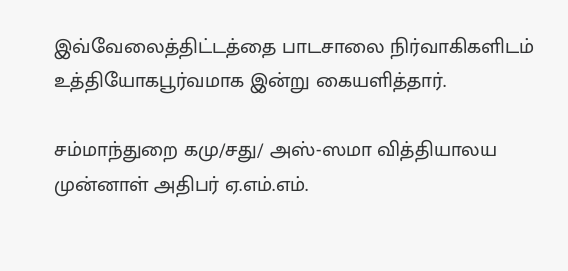இவ்வேலைத்திட்டத்தை பாடசாலை நிர்வாகிகளிடம் உத்தியோகபூர்வமாக இன்று கையளித்தார்.

சம்மாந்துறை கமு/சது/ அஸ்-ஸமா வித்தியாலய முன்னாள் அதிபர் ஏ.எம்.எம்.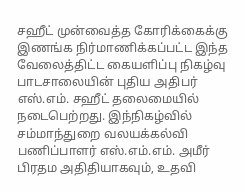சஹீட் முன்வைத்த கோரிக்கைக்கு இணங்க நிர்மாணிக்கப்பட்ட இந்த வேலைத்திட்ட கையளிப்பு நிகழ்வு பாடசாலையின் புதிய அதிபர் எஸ்.எம். சஹீட் தலைமையில் நடைபெற்றது. இந்நிகழ்வில் சம்மாந்துறை வலயக்கல்வி பணிப்பாளர் எஸ்.எம்.எம். அமீர் பிரதம அதிதியாகவும், உதவி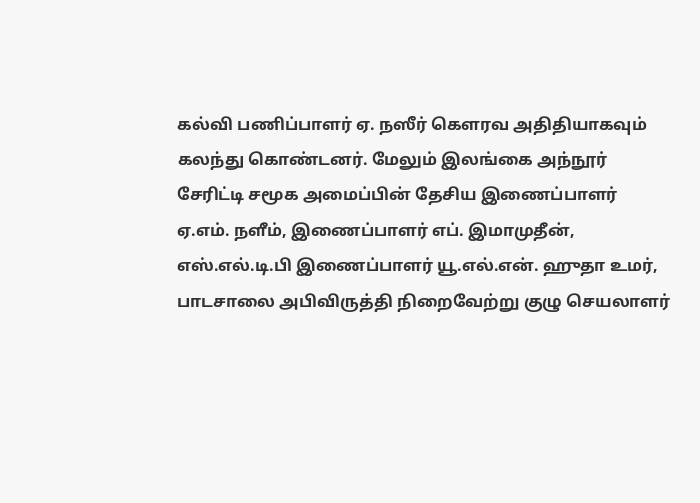கல்வி பணிப்பாளர் ஏ. நஸீர் கௌரவ அதிதியாகவும் கலந்து கொண்டனர். மேலும் இலங்கை அந்நூர் சேரிட்டி சமூக அமைப்பின் தேசிய இணைப்பாளர் ஏ.எம். நளீம், இணைப்பாளர் எப். இமாமுதீன், எஸ்.எல்.டி.பி இணைப்பாளர் யூ.எல்.என். ஹுதா உமர், பாடசாலை அபிவிருத்தி நிறைவேற்று குழு செயலாளர்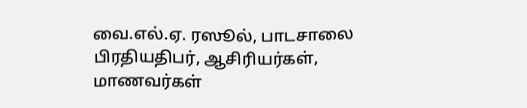வை.எல்.ஏ. ரஸூல், பாடசாலை பிரதியதிபர், ஆசிரியர்கள், மாணவர்கள்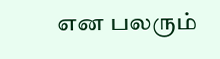என பலரும்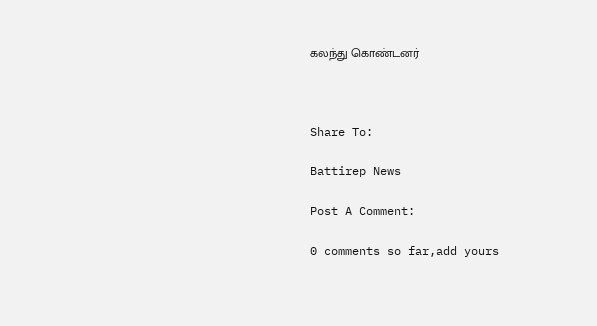கலந்து கொண்டனர்



Share To:

Battirep News

Post A Comment:

0 comments so far,add yours